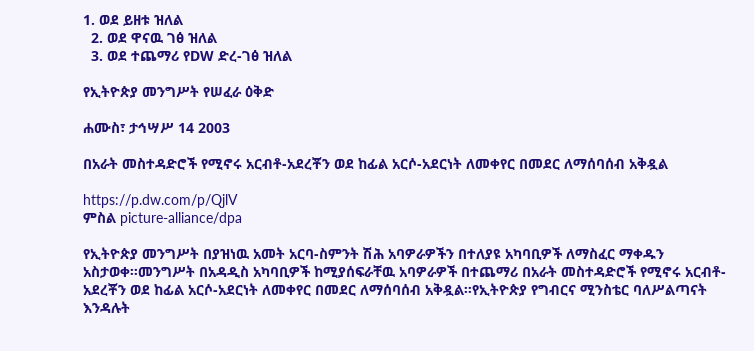1. ወደ ይዘቱ ዝለል
  2. ወደ ዋናዉ ገፅ ዝለል
  3. ወደ ተጨማሪ የDW ድረ-ገፅ ዝለል

የኢትዮጵያ መንግሥት የሠፈራ ዕቅድ

ሐሙስ፣ ታኅሣሥ 14 2003

በአራት መስተዳድሮች የሚኖሩ አርብቶ-አደረቾን ወደ ከፊል አርሶ-አደርነት ለመቀየር በመደር ለማሰባሰብ አቅዷል

https://p.dw.com/p/QjlV
ምስል picture-alliance/dpa

የኢትዮጵያ መንግሥት በያዝነዉ አመት አርባ-ስምንት ሽሕ አባዎራዎችን በተለያዩ አካባቢዎች ለማስፈር ማቀዱን አስታወቀ።መንግሥት በአዳዲስ አካባቢዎች ከሚያሰፍራቸዉ አባዎራዎች በተጨማሪ በአራት መስተዳድሮች የሚኖሩ አርብቶ-አደረቾን ወደ ከፊል አርሶ-አደርነት ለመቀየር በመደር ለማሰባሰብ አቅዷል።የኢትዮጵያ የግብርና ሚንስቴር ባለሥልጣናት እንዳሉት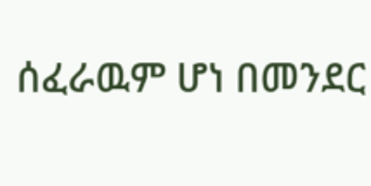ሰፈራዉም ሆነ በመንደር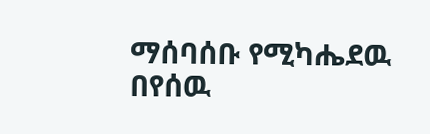ማሰባሰቡ የሚካሔደዉ በየሰዉ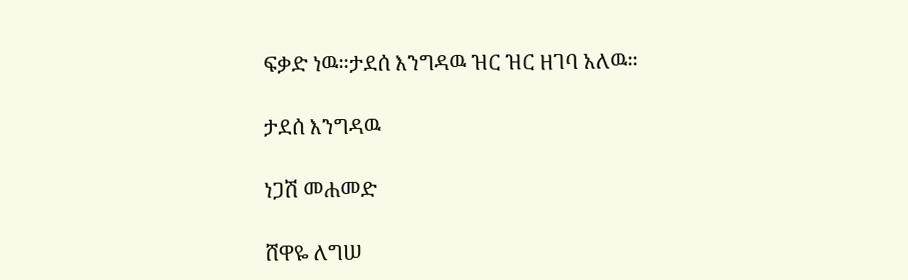ፍቃድ ነዉ።ታደሰ እንግዳዉ ዝር ዝር ዘገባ አለዉ።

ታደሰ እንግዳዉ

ነጋሽ መሐመድ

ሸዋዬ ለግሠ